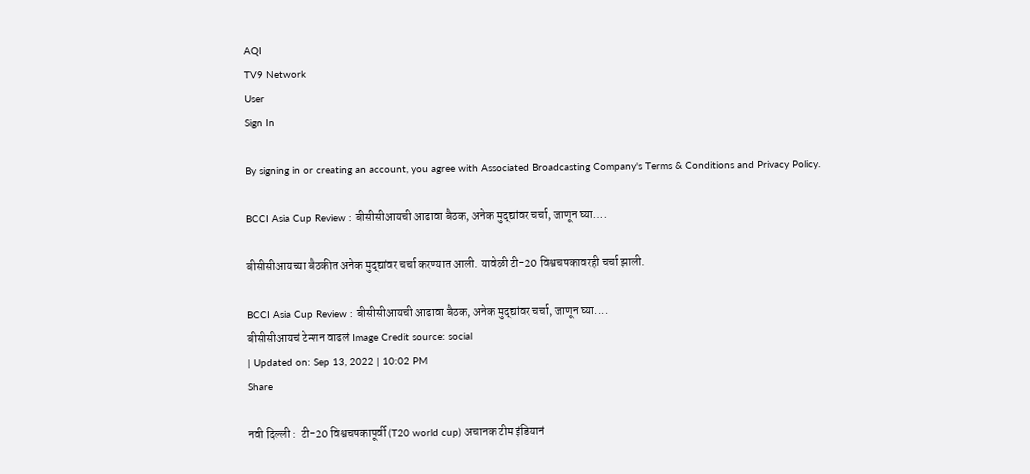AQI
TV9 Network
User
Sign In

By signing in or creating an account, you agree with Associated Broadcasting Company's Terms & Conditions and Privacy Policy.

BCCI Asia Cup Review : बीसीसीआयची आढावा बैठक, अनेक मुद्द्यांवर चर्चा, जाणून घ्या….

बीसीसीआयच्या बैठकीत अनेक मुद्द्यांवर चर्चा करण्यात आली. यावेळी टी-20 विश्वचषकावरही चर्चा झाली.

BCCI Asia Cup Review : बीसीसीआयची आढावा बैठक, अनेक मुद्द्यांवर चर्चा, जाणून घ्या....
बीसीसीआयचं टेन्शन वाढलं Image Credit source: social
| Updated on: Sep 13, 2022 | 10:02 PM
Share

नवी दिल्ली :  टी-20 विश्वचषकापूर्वी (T20 world cup) अचानक टीम इंडियानं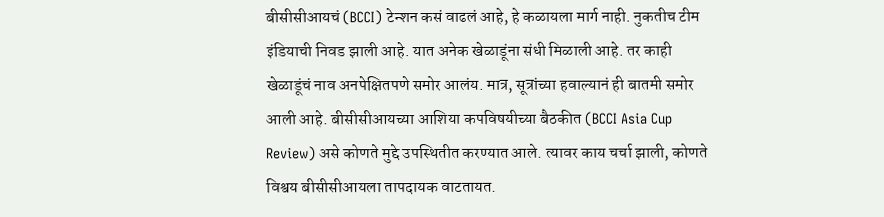बीसीसीआयचं (BCCI) टेन्शन कसं वाढलं आहे, हे कळायला मार्ग नाही. नुकतीच टीम इंडियाची निवड झाली आहे. यात अनेक खेळाडूंना संधी मिळाली आहे. तर काही खेळाडूंचं नाव अनपेक्षितपणे समोर आलंय. मात्र, सूत्रांच्या हवाल्यानं ही बातमी समोर आली आहे. बीसीसीआयच्या आशिया कपविषयीच्या बैठकीत (BCCI Asia Cup Review) असे कोणते मुद्दे उपस्थितीत करण्यात आले. त्यावर काय चर्चा झाली, कोणते विश्वय बीसीसीआयला तापदायक वाटतायत.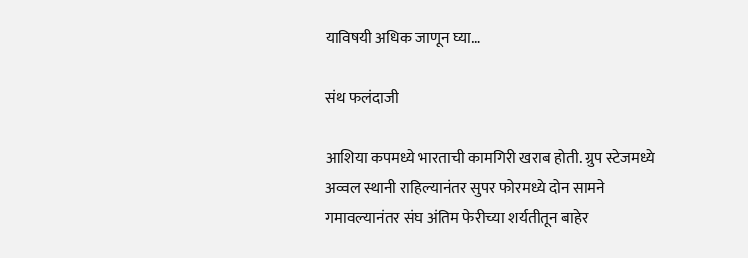याविषयी अधिक जाणून घ्या…

संथ फलंदाजी

आशिया कपमध्ये भारताची कामगिरी खराब होती. ग्रुप स्टेजमध्ये अव्वल स्थानी राहिल्यानंतर सुपर फोरमध्ये दोन सामने गमावल्यानंतर संघ अंतिम फेरीच्या शर्यतीतून बाहेर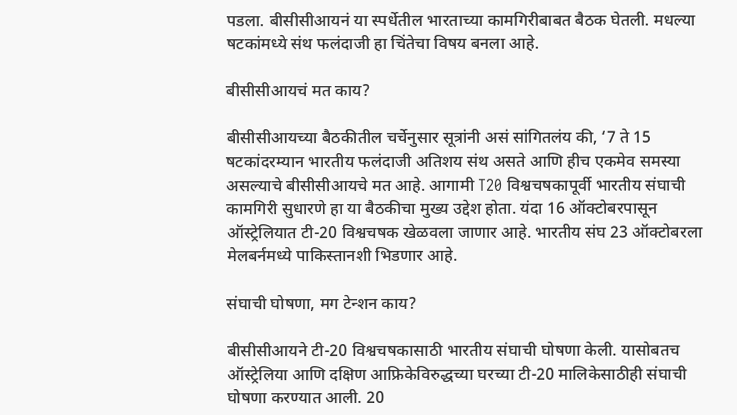पडला. बीसीसीआयनं या स्पर्धेतील भारताच्या कामगिरीबाबत बैठक घेतली. मधल्या षटकांमध्ये संथ फलंदाजी हा चिंतेचा विषय बनला आहे.

बीसीसीआयचं मत काय?

बीसीसीआयच्या बैठकीतील चर्चेनुसार सूत्रांनी असं सांगितलंय की, ‘7 ते 15 षटकांदरम्यान भारतीय फलंदाजी अतिशय संथ असते आणि हीच एकमेव समस्या असल्याचे बीसीसीआयचे मत आहे. आगामी T20 विश्वचषकापूर्वी भारतीय संघाची कामगिरी सुधारणे हा या बैठकीचा मुख्य उद्देश होता. यंदा 16 ऑक्टोबरपासून ऑस्ट्रेलियात टी-20 विश्वचषक खेळवला जाणार आहे. भारतीय संघ 23 ऑक्टोबरला मेलबर्नमध्ये पाकिस्तानशी भिडणार आहे.

संघाची घोषणा, मग टेन्शन काय?

बीसीसीआयने टी-20 विश्वचषकासाठी भारतीय संघाची घोषणा केली. यासोबतच ऑस्ट्रेलिया आणि दक्षिण आफ्रिकेविरुद्धच्या घरच्या टी-20 मालिकेसाठीही संघाची घोषणा करण्यात आली. 20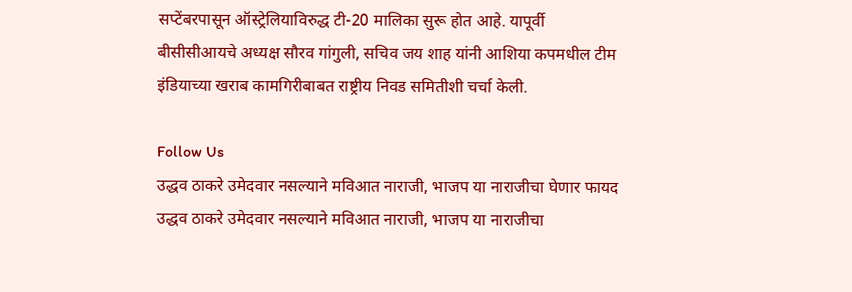सप्टेंबरपासून ऑस्ट्रेलियाविरुद्ध टी-20 मालिका सुरू होत आहे. यापूर्वी बीसीसीआयचे अध्यक्ष सौरव गांगुली, सचिव जय शाह यांनी आशिया कपमधील टीम इंडियाच्या खराब कामगिरीबाबत राष्ट्रीय निवड समितीशी चर्चा केली.

Follow Us
उद्धव ठाकरे उमेदवार नसल्याने मविआत नाराजी, भाजप या नाराजीचा घेणार फायद
उद्धव ठाकरे उमेदवार नसल्याने मविआत नाराजी, भाजप या नाराजीचा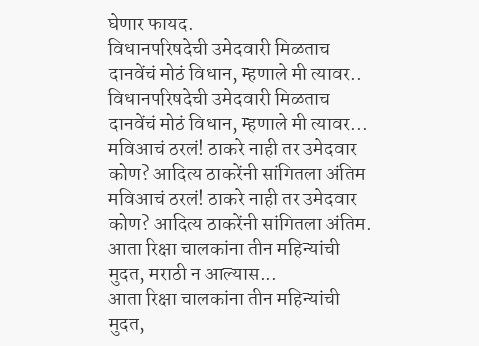घेणार फायद.
विधानपरिषदेची उमेदवारी मिळताच दानवेंचं मोठं विधान, म्हणाले मी त्यावर..
विधानपरिषदेची उमेदवारी मिळताच दानवेंचं मोठं विधान, म्हणाले मी त्यावर...
मविआचं ठरलं! ठाकरे नाही तर उमेदवार कोण? आदित्य ठाकरेंनी सांगितला अंतिम
मविआचं ठरलं! ठाकरे नाही तर उमेदवार कोण? आदित्य ठाकरेंनी सांगितला अंतिम.
आता रिक्षा चालकांना तीन महिन्यांची मुदत, मराठी न आल्यास...
आता रिक्षा चालकांना तीन महिन्यांची मुदत,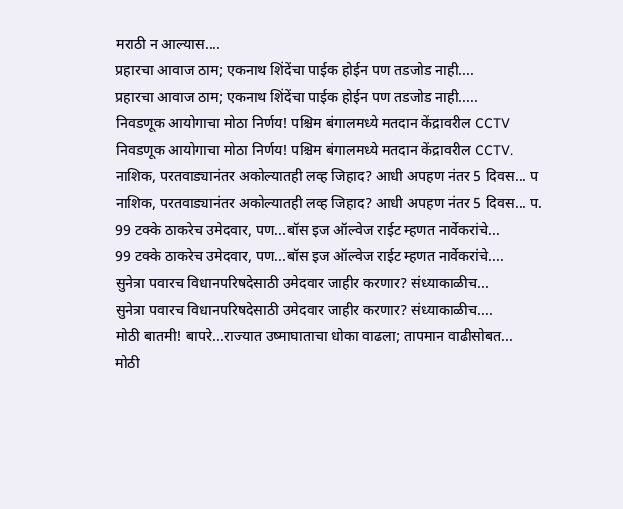मराठी न आल्यास....
प्रहारचा आवाज ठाम; एकनाथ शिंदेंचा पाईक होईन पण तडजोड नाही....
प्रहारचा आवाज ठाम; एकनाथ शिंदेंचा पाईक होईन पण तडजोड नाही.....
निवडणूक आयोगाचा मोठा निर्णय! पश्चिम बंगालमध्ये मतदान केंद्रावरील CCTV
निवडणूक आयोगाचा मोठा निर्णय! पश्चिम बंगालमध्ये मतदान केंद्रावरील CCTV.
नाशिक, परतवाड्यानंतर अकोल्यातही लव्ह जिहाद? आधी अपहण नंतर 5 दिवस... प
नाशिक, परतवाड्यानंतर अकोल्यातही लव्ह जिहाद? आधी अपहण नंतर 5 दिवस... प.
99 टक्के ठाकरेच उमेदवार, पण...बॉस इज ऑल्वेज राईट म्हणत नार्वेकरांचे...
99 टक्के ठाकरेच उमेदवार, पण...बॉस इज ऑल्वेज राईट म्हणत नार्वेकरांचे....
सुनेत्रा पवारच विधानपरिषदेसाठी उमेदवार जाहीर करणार? संध्याकाळीच...
सुनेत्रा पवारच विधानपरिषदेसाठी उमेदवार जाहीर करणार? संध्याकाळीच....
मोठी बातमी! बापरे...राज्यात उष्माघाताचा धोका वाढला; तापमान वाढीसोबत...
मोठी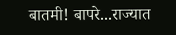बातमी! बापरे...राज्यात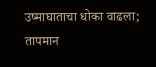उष्माघाताचा धोका वाढला; तापमान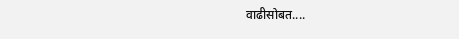वाढीसोबत....